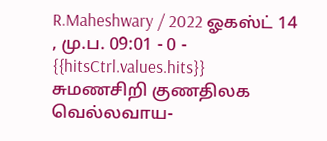R.Maheshwary / 2022 ஓகஸ்ட் 14 , மு.ப. 09:01 - 0 - {{hitsCtrl.values.hits}}
சுமணசிறி குணதிலக
வெல்லவாய-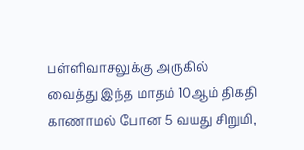பள்ளிவாசலுக்கு அருகில் வைத்து இந்த மாதம் 10ஆம் திகதி காணாமல் போன 5 வயது சிறுமி,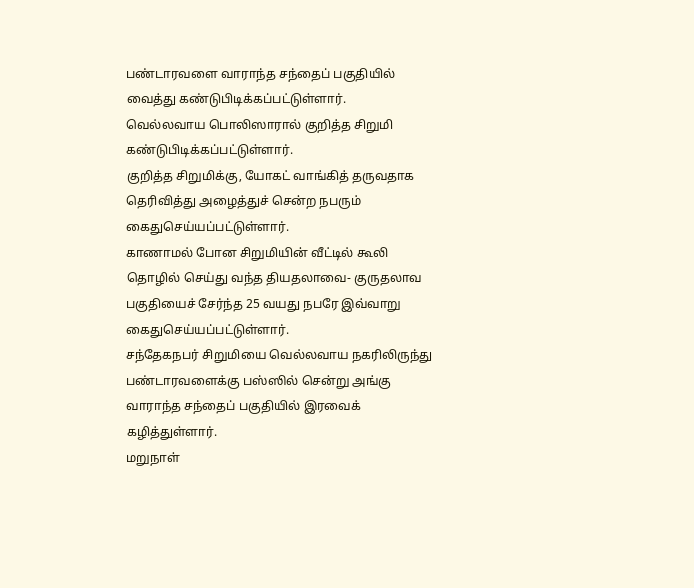பண்டாரவளை வாராந்த சந்தைப் பகுதியில் வைத்து கண்டுபிடிக்கப்பட்டுள்ளார்.
வெல்லவாய பொலிஸாரால் குறித்த சிறுமி கண்டுபிடிக்கப்பட்டுள்ளார்.
குறித்த சிறுமிக்கு, யோகட் வாங்கித் தருவதாக தெரிவித்து அழைத்துச் சென்ற நபரும் கைதுசெய்யப்பட்டுள்ளார்.
காணாமல் போன சிறுமியின் வீட்டில் கூலி தொழில் செய்து வந்த தியதலாவை- குருதலாவ பகுதியைச் சேர்ந்த 25 வயது நபரே இவ்வாறு கைதுசெய்யப்பட்டுள்ளார்.
சந்தேகநபர் சிறுமியை வெல்லவாய நகரிலிருந்து பண்டாரவளைக்கு பஸ்ஸில் சென்று அங்கு வாராந்த சந்தைப் பகுதியில் இரவைக் கழித்துள்ளார்.
மறுநாள்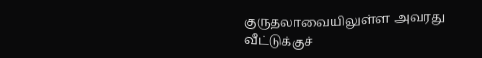குருதலாவையிலுள்ள அவரது வீட்டுக்குச்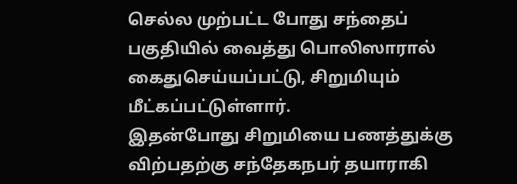செல்ல முற்பட்ட போது சந்தைப் பகுதியில் வைத்து பொலிஸாரால் கைதுசெய்யப்பட்டு, சிறுமியும் மீட்கப்பட்டுள்ளார்.
இதன்போது சிறுமியை பணத்துக்கு விற்பதற்கு சந்தேகநபர் தயாராகி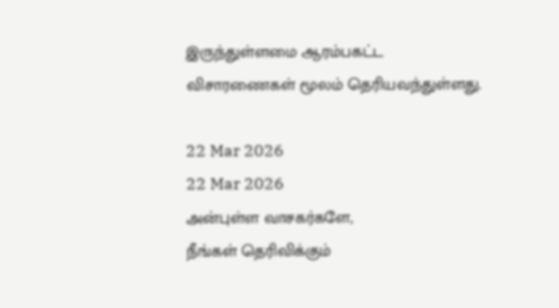இருந்துள்ளமை ஆரம்பகட்ட விசாரணைகள் மூலம் தெரியவந்துள்ளது.

22 Mar 2026
22 Mar 2026
அன்புள்ள வாசகர்களே,
நீங்கள் தெரிவிக்கும்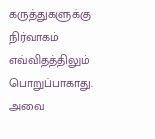கருத்துகளுக்கு நிர்வாகம் எவ்விதத்திலும் பொறுப்பாகாது. அவை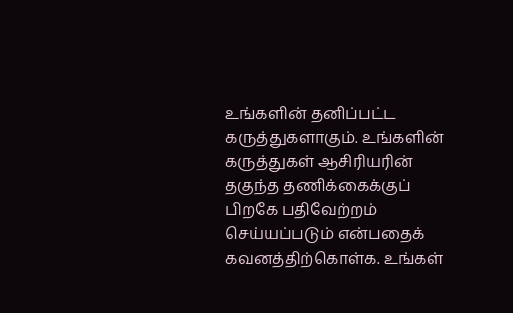உங்களின் தனிப்பட்ட கருத்துகளாகும். உங்களின் கருத்துகள் ஆசிரியரின் தகுந்த தணிக்கைக்குப் பிறகே பதிவேற்றம் செய்யப்படும் என்பதைக் கவனத்திற்கொள்க. உங்கள்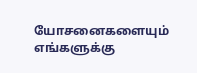யோசனைகளையும் எங்களுக்கு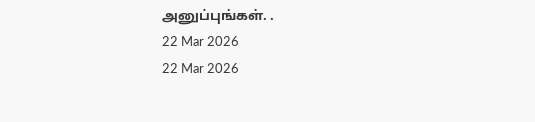அனுப்புங்கள். .
22 Mar 2026
22 Mar 2026